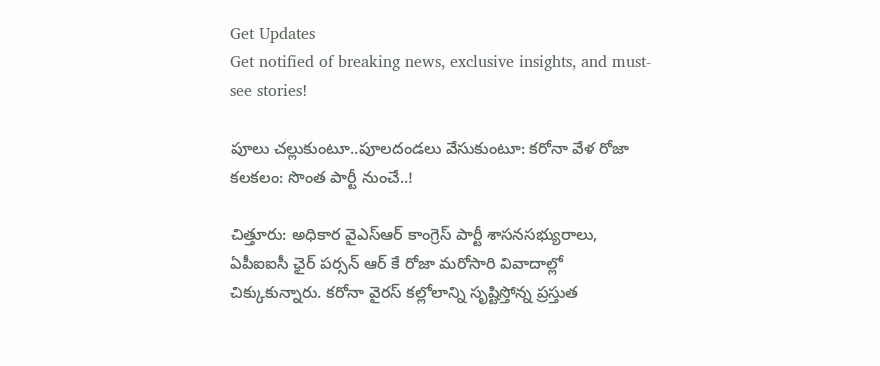Get Updates
Get notified of breaking news, exclusive insights, and must-see stories!

పూలు చల్లుకుంటూ..పూలదండలు వేసుకుంటూ: కరోనా వేళ రోజా కలకలం: సొంత పార్టీ నుంచే..!

చిత్తూరు: అధికార వైఎస్ఆర్ కాంగ్రెస్ పార్టీ శాసనసభ్యురాలు, ఏపీఐఐసీ ఛైర్ పర్సన్ ఆర్ కే రోజా మరోసారి వివాదాల్లో చిక్కుకున్నారు. కరోనా వైరస్ కల్లోలాన్ని సృష్టిస్తోన్న ప్రస్తుత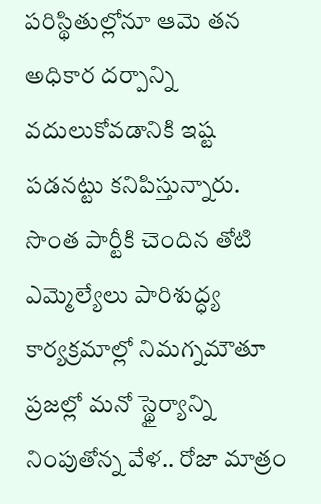పరిస్థితుల్లోనూ ఆమె తన అధికార దర్పాన్ని వదులుకోవడానికి ఇష్ట పడనట్టు కనిపిస్తున్నారు. సొంత పార్టీకి చెందిన తోటి ఎమ్మెల్యేలు పారిశుద్ధ్య కార్యక్రమాల్లో నిమగ్నమౌతూ ప్రజల్లో మనో స్థైర్యాన్ని నింపుతోన్న వేళ.. రోజా మాత్రం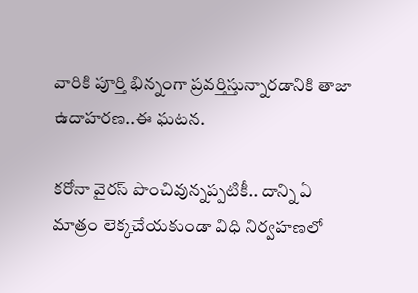వారికి పూర్తి భిన్నంగా ప్రవర్తిస్తున్నారడానికి తాజా ఉదాహరణ..ఈ ఘటన.

కరోనా వైరస్ పొంచివున్నప్పటికీ.. దాన్ని ఏ మాత్రం లెక్కచేయకుండా విధి నిర్వహణలో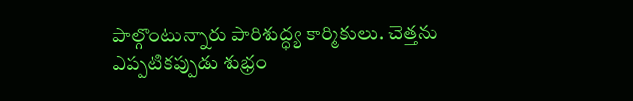పాల్గొంటున్నారు పారిశుద్ధ్య కార్మికులు. చెత్తను ఎప్పటికప్పుడు శుభ్రం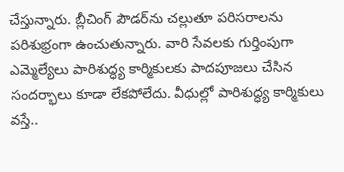చేస్తున్నారు. బ్లీచింగ్ పౌడర్‌ను చల్లుతూ పరిసరాలను పరిశుభ్రంగా ఉంచుతున్నారు. వారి సేవలకు గుర్తింపుగా ఎమ్మెల్యేలు పారిశుద్ధ్య కార్మికులకు పాదపూజలు చేసిన సందర్భాలు కూడా లేకపోలేదు. వీధుల్లో పారిశుద్ధ్య కార్మికులు వస్తే..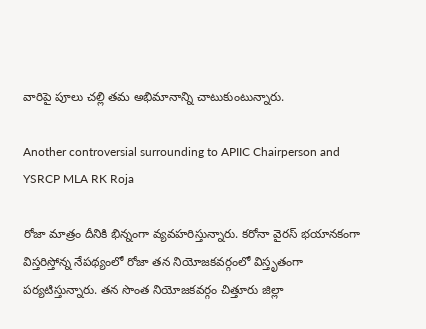వారిపై పూలు చల్లి తమ అభిమానాన్ని చాటుకుంటున్నారు.

Another controversial surrounding to APIIC Chairperson and YSRCP MLA RK Roja

రోజా మాత్రం దీనికి భిన్నంగా వ్యవహరిస్తున్నారు. కరోనా వైరస్ భయానకంగా విస్తరిస్తోన్న నేపథ్యంలో రోజా తన నియోజకవర్గంలో విస్తృతంగా పర్యటిస్తున్నారు. తన సొంత నియోజకవర్గం చిత్తూరు జిల్లా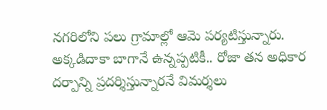నగరిలోని పలు గ్రామాల్లో ఆమె పర్యటిస్తున్నారు. అక్కడిదాకా బాగానే ఉన్నప్పటికీ.. రోజా తన అధికార దర్పాన్ని ప్రదర్శిస్తున్నారనే విమర్శలు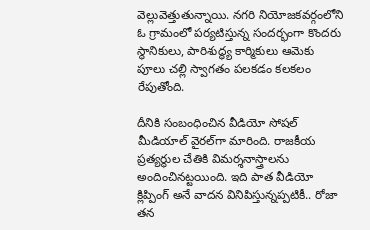వెల్లువెత్తుతున్నాయి. నగరి నియోజకవర్గంలోని ఓ గ్రామంలో పర్యటిస్తున్న సందర్భంగా కొందరు స్థానికులు, పారిశుద్ధ్య కార్మికులు ఆమెకు పూలు చల్లి స్వాగతం పలకడం కలకలం రేపుతోంది.

దీనికి సంబంధించిన వీడియో సోషల్ మీడియాల్ వైరల్‌గా మారింది. రాజకీయ ప్రత్యర్థుల చేతికి విమర్శనాస్త్రాలను అందించినట్టయింది. ఇది పాత వీడియో క్లిప్పింగ్ అనే వాదన వినిపిస్తున్నప్పటికీ.. రోజా తన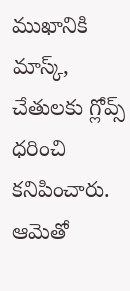ముఖానికి మాస్క్, చేతులకు గ్లోవ్స్ ధరించి కనిపించారు. ఆమెతో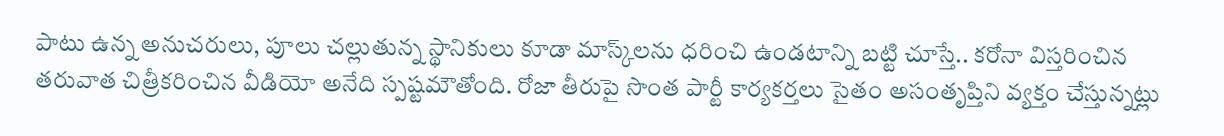పాటు ఉన్న అనుచరులు, పూలు చల్లుతున్న స్థానికులు కూడా మాస్క్‌లను ధరించి ఉండటాన్ని బట్టి చూస్తే.. కరోనా విస్తరించిన తరువాత చిత్రీకరించిన వీడియో అనేది స్పష్టమౌతోంది. రోజా తీరుపై సొంత పార్టీ కార్యకర్తలు సైతం అసంతృప్తిని వ్యక్తం చేస్తున్నట్లు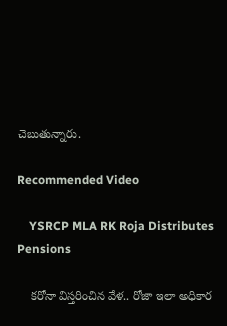చెబుతున్నారు.

Recommended Video

    YSRCP MLA RK Roja Distributes Pensions

    కరోనా విస్తరించిన వేళ.. రోజా ఇలా అధికార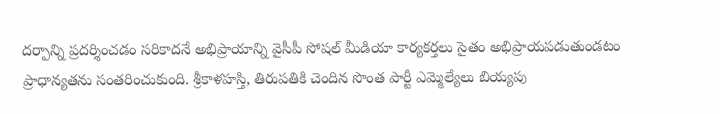దర్పాన్ని ప్రదర్శించడం సరికాదనే అభిప్రాయాన్ని వైసీపీ సోషల్ మీడియా కార్యకర్తలు సైతం అభిప్రాయపడుతుండటం ప్రాధాన్యతను సంతరించుకుంది. శ్రీకాళహస్తి, తిరుపతికి చెందిన సొంత పార్టీ ఎమ్మెల్యేలు బియ్యపు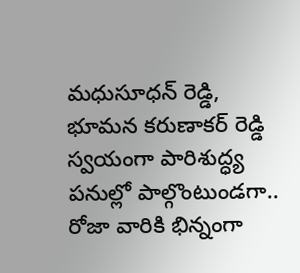మధుసూధన్ రెడ్డి, భూమన కరుణాకర్ రెడ్డి స్వయంగా పారిశుద్ధ్య పనుల్లో పాల్గొంటుండగా.. రోజా వారికి భిన్నంగా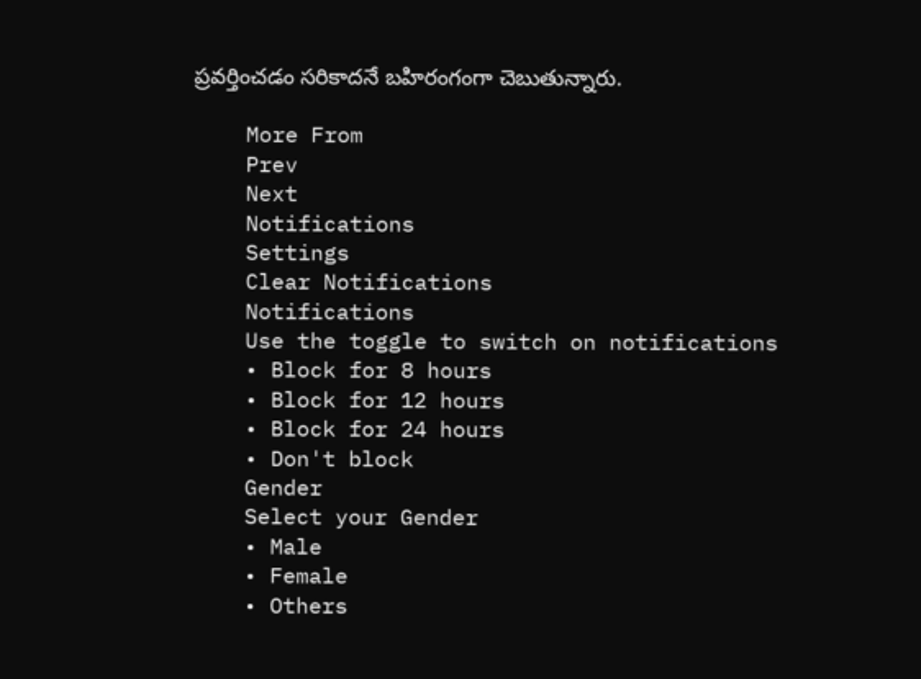ప్రవర్తించడం సరికాదనే బహిరంగంగా చెబుతున్నారు.

    More From
    Prev
    Next
    Notifications
    Settings
    Clear Notifications
    Notifications
    Use the toggle to switch on notifications
    • Block for 8 hours
    • Block for 12 hours
    • Block for 24 hours
    • Don't block
    Gender
    Select your Gender
    • Male
    • Female
    • Others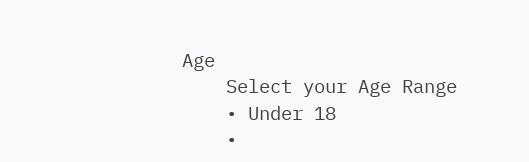Age
    Select your Age Range
    • Under 18
    •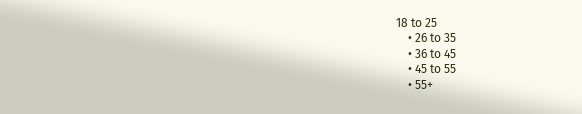18 to 25
    • 26 to 35
    • 36 to 45
    • 45 to 55
    • 55+